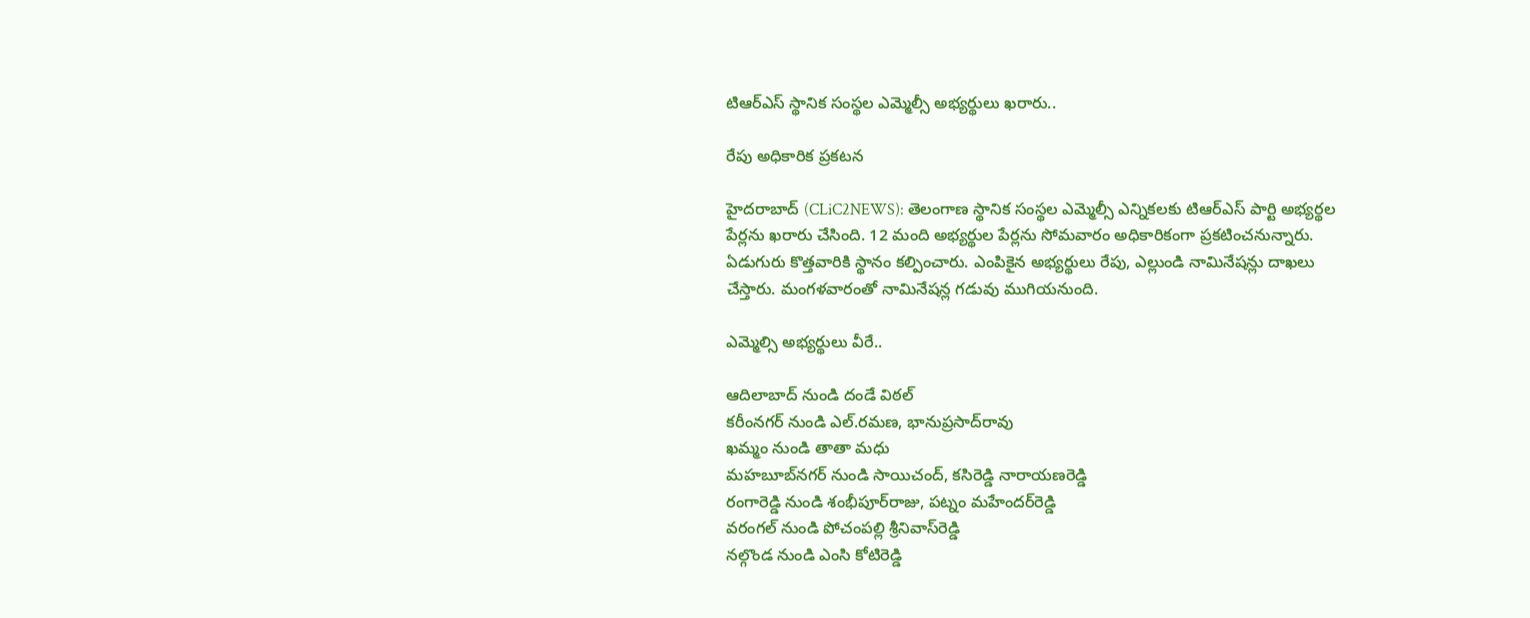టిఆర్ఎస్‌ స్థానిక సంస్థ‌ల ఎమ్మెల్సీ అభ్య‌ర్థులు ఖ‌రారు..

రేపు అధికారిక ప్ర‌క‌ట‌న‌

హైద‌రా‌బాద్ (CLiC2NEWS): తెలంగాణ స్థానిక సంస్థ‌ల ఎమ్మెల్సీ ఎన్నిక‌ల‌కు టిఆర్ఎస్ పార్టి అభ్య‌ర్థ‌ల పేర్ల‌ను ఖ‌రారు చేసింది. 12 మంది అభ్య‌ర్థుల పేర్ల‌ను సోమ‌వారం అధికారికంగా ప్ర‌క‌టించ‌నున్నారు. ఏడుగురు కొత్తవారికి స్థానం క‌ల్పించారు. ఎంపికైన అభ్య‌ర్థులు రేపు, ఎల్లుండి నామినేష‌న్లు దాఖ‌లు చేస్తారు. మంగ‌ళ‌వారంతో నామినేష‌న్ల గ‌డువు ముగియ‌నుంది.

ఎమ్మెల్సి అభ్య‌ర్థులు వీరే..

ఆదిలాబాద్ నుండి దండే విఠల్‌
కరీంనగర్‌ నుండి ఎల్‌.రమణ, భానుప్రసాద్‌రావు
ఖమ్మం నుండి తాతా మధు
మహబూబ్‌నగర్ నుండి సాయిచంద్‌, కసిరెడ్డి నారాయణరెడ్డి
రంగారెడ్డి నుండి శంభీపూర్‌రాజు, పట్నం మహేందర్‌రెడ్డి
వరంగల్‌ నుండి పోచంపల్లి శ్రీనివాస్‌రెడ్డి
నల్గొండ నుండి ఎంసి కోటిరెడ్డి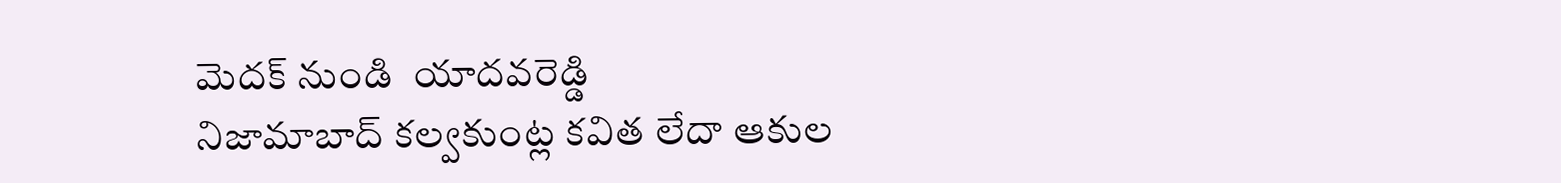మెదక్‌ నుండి ‌ యాదవరెడ్డి
నిజామాబాద్ క‌ల్వ‌కుంట్ల క‌విత లేదా ఆకుల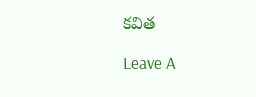క‌విత‌

Leave A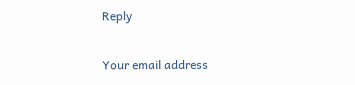Reply

Your email address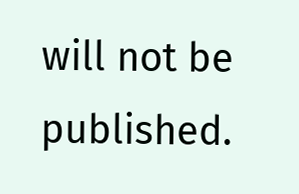will not be published.